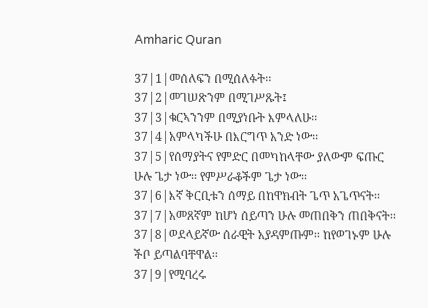Amharic Quran

37|1|መሰለፍን በሚሰለፉት፡፡
37|2|መገሠጽንም በሚገሥጹት፤
37|3|ቁርኣንንም በሚያነቡት እምላለሁ፡፡
37|4|አምላካችሁ በእርግጥ አንድ ነው፡፡
37|5|የሰማያትና የምድር በመካከላቸው ያለውም ፍጡር ሁሉ ጌታ ነው፡፡ የምሥራቆችም ጌታ ነው፡፡
37|6|እኛ ቅርቢቱን ሰማይ በከዋክብት ጌጥ አጌጥናት፡፡
37|7|አመጸኛም ከሆነ ሰይጣን ሁሉ መጠበቅን ጠበቅናት፡፡
37|8|ወደላይኛው ሰራዊት አያዳምጡም፡፡ ከየወገኑም ሁሉ ችቦ ይጣልባቸዋል፡፡
37|9|የሚባረሩ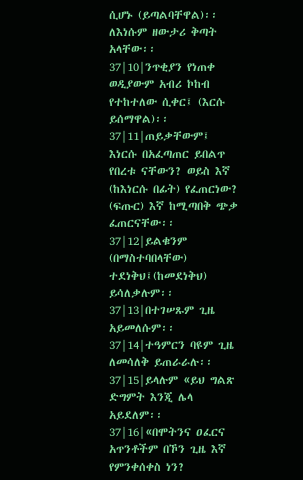ሲሆኑ (ይጣልባቸዋል)፡፡ ለእነሱም ዘውታሪ ቅጣት አላቸው፡፡
37|10|ንጥቂያን የነጠቀ ወዲያውም አብሪ ኮከብ የተከተለው ሲቀር፤ (እርሱ ይሰማዋል)፡፡
37|11|ጠይቃቸውም፤ እነርሱ በአፈጣጠር ይበልጥ የበረቱ ናቸውን? ወይስ እኛ (ከእነርሱ በፊት) የፈጠርነው? (ፍጡር) እኛ ከሚጣበቅ ጭቃ ፈጠርናቸው፡፡
37|12|ይልቁንም (በማስተባበላቸው) ተደነቅህ፤(ከመደነቅህ) ይሳለቃሉም፡፡
37|13|በተገሠጹም ጊዜ አይመለሱም፡፡
37|14|ተዓምርን ባዩም ጊዜ ለመሳለቅ ይጠራራሉ፡፡
37|15|ይላሉም «ይህ ግልጽ ድግምት እንጂ ሌላ አይደለም፡፡
37|16|«በሞትንና ዐፈርና አጥንቶችም በኾን ጊዜ እኛ የምንቀሰቀስ ነን?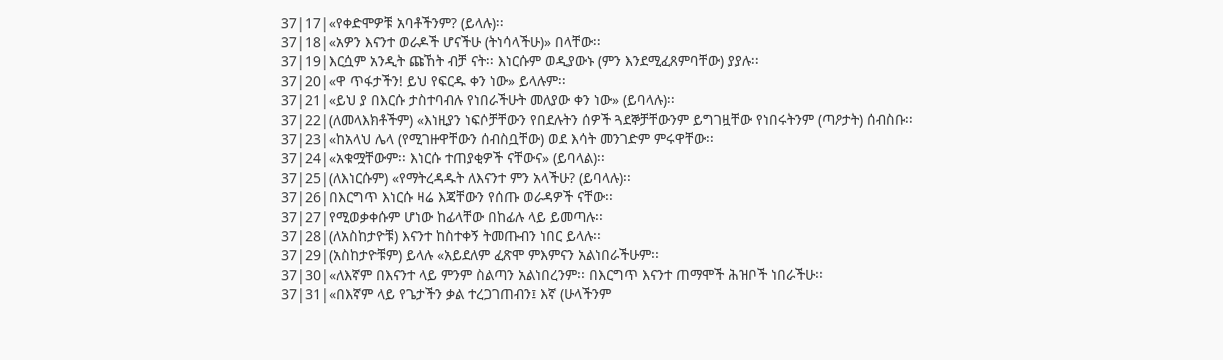37|17|«የቀድሞዎቹ አባቶችንም? (ይላሉ)፡፡
37|18|«አዎን እናንተ ወራዶች ሆናችሁ (ትነሳላችሁ)» በላቸው፡፡
37|19|እርሷም አንዲት ጩኸት ብቻ ናት፡፡ እነርሱም ወዲያውኑ (ምን እንደሚፈጸምባቸው) ያያሉ፡፡
37|20|«ዋ ጥፋታችን! ይህ የፍርዱ ቀን ነው» ይላሉም፡፡
37|21|«ይህ ያ በእርሱ ታስተባብሉ የነበራችሁት መለያው ቀን ነው» (ይባላሉ)፡፡
37|22|(ለመላእክቶችም) «እነዚያን ነፍሶቻቸውን የበደሉትን ሰዎች ጓደኞቻቸውንም ይግገዟቸው የነበሩትንም (ጣዖታት) ሰብስቡ፡፡
37|23|«ከአላህ ሌላ (የሚገዙዋቸውን ሰብስቧቸው) ወደ እሳት መንገድም ምሩዋቸው፡፡
37|24|«አቁሟቸውም፡፡ እነርሱ ተጠያቂዎች ናቸውና» (ይባላል)፡፡
37|25|(ለእነርሱም) «የማትረዳዱት ለእናንተ ምን አላችሁ? (ይባላሉ)፡፡
37|26|በእርግጥ እነርሱ ዛሬ እጃቸውን የሰጡ ወራዳዎች ናቸው፡፡
37|27|የሚወቃቀሱም ሆነው ከፊላቸው በከፊሉ ላይ ይመጣሉ፡፡
37|28|(ለአስከታዮቹ) እናንተ ከስተቀኝ ትመጡብን ነበር ይላሉ፡፡
37|29|(አስከታዮቹም) ይላሉ «አይደለም ፈጽሞ ምእምናን አልነበራችሁም፡፡
37|30|«ለእኛም በእናንተ ላይ ምንም ስልጣን አልነበረንም፡፡ በእርግጥ እናንተ ጠማሞች ሕዝቦች ነበራችሁ፡፡
37|31|«በእኛም ላይ የጌታችን ቃል ተረጋገጠብን፤ እኛ (ሁላችንም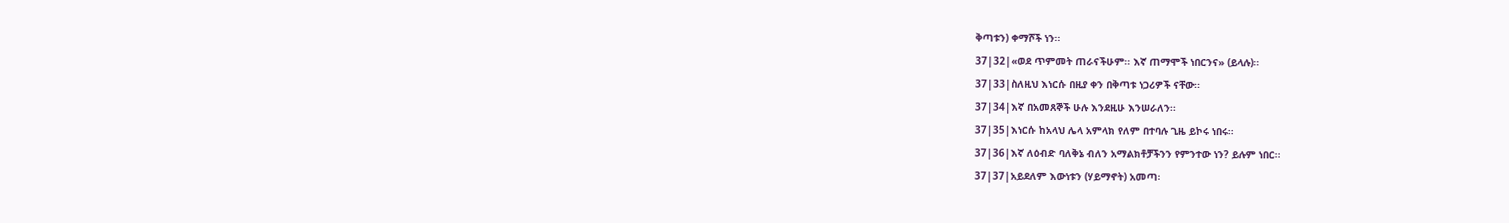ቅጣቱን) ቀማሾች ነን፡፡
37|32|«ወደ ጥምመት ጠራናችሁም፡፡ እኛ ጠማሞች ነበርንና» (ይላሉ)፡፡
37|33|ስለዚህ እነርሱ በዚያ ቀን በቅጣቱ ነጋሪዎች ናቸው፡፡
37|34|እኛ በአመጸኞች ሁሉ እንደዚሁ እንሠራለን፡፡
37|35|እነርሱ ከአላህ ሌላ አምላክ የለም በተባሉ ጊዜ ይኮሩ ነበሩ፡፡
37|36|እኛ ለዕብድ ባለቅኔ ብለን አማልክቶቻችንን የምንተው ነን? ይሉም ነበር፡፡
37|37|አይደለም እውነቱን (ሃይማኖት) አመጣ፡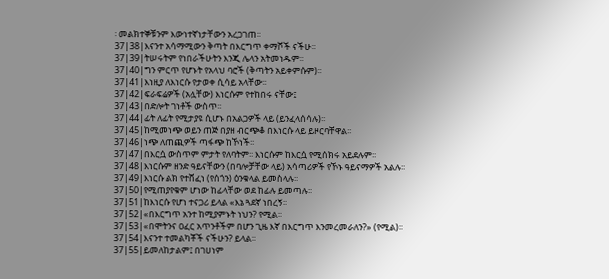፡ መልክተኞቹንም እውነተኛነታቸውን አረጋገጠ፡፡
37|38|እናንተ አሳማሚውን ቅጣት በእርግጥ ቀማሾች ናችሁ፡፡
37|39|ትሠሩትም የነበራችሁትን እንጂ ሌላን አትመነዱም፡፡
37|40|ግን ምርጥ የሆኑት የአላህ ባሮች (ቅጣትን አይቀምሱም)፡፡
37|41|እነዚያ ለእነርሱ የታወቀ ሲሳይ አላቸው፡፡
37|42|ፍራፍሬዎች (አሏቸው) እነርሱም የተከበሩ ናቸው፤
37|43|በድሎት ገነቶች ውስጥ፡፡
37|44|ፊት ለፊት የሚታያዩ ሲሆኑ በአልጋዎች ላይ (ይንፈላሰሳሉ)፡፡
37|45|ከሚመነጭ ወይን ጠጅ በያዘ ብርጭቆ በእነርሱ ላይ ይዞርባቸዋል፡፡
37|46|ነጭ ለጠጪዎች ጣፋጭ ከኾነች፡፡
37|47|በእርሷ ውስጥም ምታት የለባትም፡፡ እነርሱም ከእርሷ የሚሰክሩ አይደሉም፡፡
37|48|እነርሱም ዘንድ ዓይናቸውን (በባሎቻቸው ላይ) አሳጣሪዎች የኾኑ ዓይናማዎች አልሉ፡፡
37|49|እነርሱ ልክ የተሸፈነ (የሰጎን) ዕንቁላል ይመስላሉ፡፡
37|50|የሚጠያየቁም ሆነው ከፊላቸው ወደ ከፊሉ ይመጣሉ፡፡
37|51|ከእነርሱ የሆነ ተናጋሪ ይላል «እኔ ጓደኛ ነበረኝ፡፡
37|52|«በእርግጥ አንተ ከሚያምኑት ነህን? የሚል፡፡
37|53|«በሞትንና ዐፈር አጥንቶችም በሆን ጊዜ እኛ በእርግጥ እንመረመራለን?» (የሚል)፡፡
37|54|እናንተ ተመልካቾች ናችሁን? ይላል፡፡
37|55|ይመለከታልም፤ በገሀነም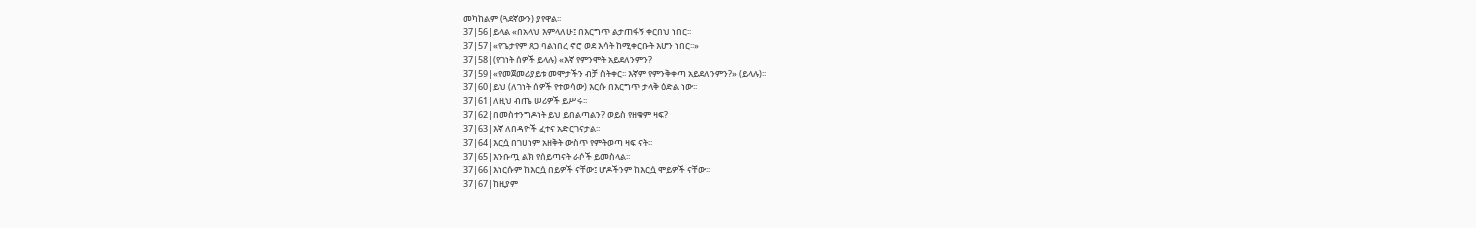መካከልም (ጓደኛውን) ያየዋል፡፡
37|56|ይላል «በአላህ እምላለሁ፤ በእርግጥ ልታጠፋኝ ቀርበህ ነበር፡፡
37|57|«የጌታየም ጸጋ ባልነበረ ኖሮ ወደ እሳት ከሚቀርቡት እሆን ነበር፡፡»
37|58|(የገነት ሰዎች ይላሉ) «እኛ የምንሞት አይደለንምን?
37|59|«የመጀመሪያይቱ መሞታችን ብቻ ስትቀር፡፡ እኛም የምንቅቀጣ አይደለንምን?» (ይላሉ)፡፡
37|60|ይህ (ለገነት ሰዎች የተወሳው) እርሱ በእርግጥ ታላቅ ዕድል ነው፡፡
37|61|ለዚህ ብጤ ሠሪዎች ይሥሩ፡፡
37|62|በመስተንግዶነት ይህ ይበልጣልን? ወይስ የዘቁም ዛፍ?
37|63|እኛ ለበዳዮች ፈተና አድርገናታል፡፡
37|64|እርሷ በገሀነም አዘቅት ውስጥ የምትወጣ ዛፍ ናት፡፡
37|65|እንቡጧ ልክ የሰይጣናት ራሶች ይመስላል፡፡
37|66|እነርሱም ከእርሷ በይዎች ናቸው፤ ሆዶችንም ከእርሷ ሞይዎች ናቸው፡፡
37|67|ከዚያም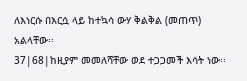ለእነርሱ በእርሷ ላይ ከተኳሳ ውሃ ቅልቅል (መጠጥ) አልላቸው፡፡
37|68|ከዚያም መመለሻቸው ወደ ተጋጋመች እሳት ነው፡፡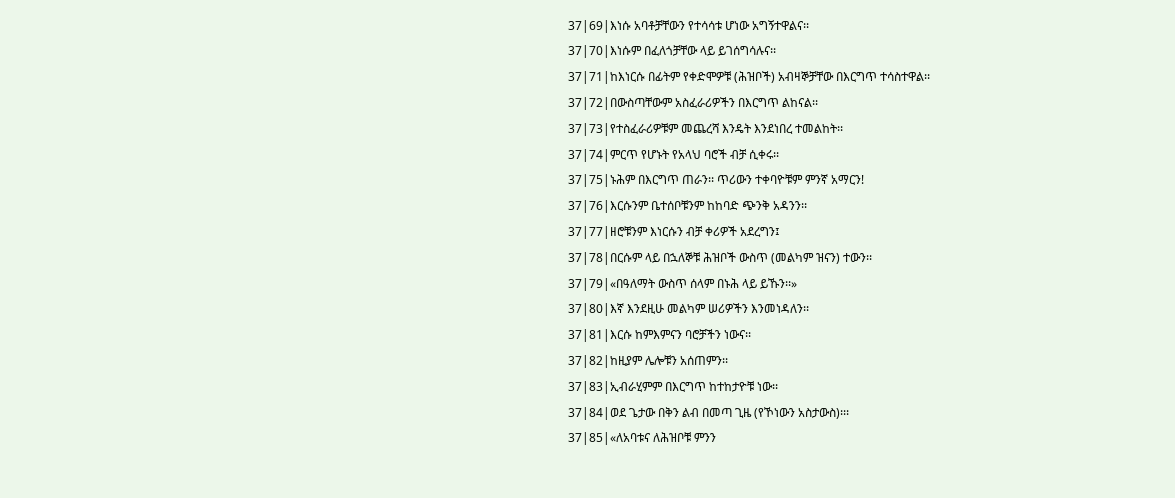37|69|እነሱ አባቶቻቸውን የተሳሳቱ ሆነው አግኝተዋልና፡፡
37|70|እነሱም በፈለጎቻቸው ላይ ይገሰግሳሉና፡፡
37|71|ከእነርሱ በፊትም የቀድሞዎቹ (ሕዝቦች) አብዛኞቻቸው በእርግጥ ተሳስተዋል፡፡
37|72|በውስጣቸውም አስፈራሪዎችን በእርግጥ ልከናል፡፡
37|73|የተስፈራሪዎቹም መጨረሻ እንዴት እንደነበረ ተመልከት፡፡
37|74|ምርጥ የሆኑት የአላህ ባሮች ብቻ ሲቀሩ፡፡
37|75|ኑሕም በእርግጥ ጠራን፡፡ ጥሪውን ተቀባዮቹም ምንኛ አማርን!
37|76|እርሱንም ቤተሰቦቹንም ከከባድ ጭንቅ አዳንን፡፡
37|77|ዘሮቹንም እነርሱን ብቻ ቀሪዎች አደረግን፤
37|78|በርሱም ላይ በኋለኞቹ ሕዝቦች ውስጥ (መልካም ዝናን) ተውን፡፡
37|79|«በዓለማት ውስጥ ሰላም በኑሕ ላይ ይኹን፡፡»
37|80|እኛ እንደዚሁ መልካም ሠሪዎችን እንመነዳለን፡፡
37|81|እርሱ ከምእምናን ባሮቻችን ነውና፡፡
37|82|ከዚያም ሌሎቹን አሰጠምን፡፡
37|83|ኢብራሂምም በእርግጥ ከተከታዮቹ ነው፡፡
37|84|ወደ ጌታው በቅን ልብ በመጣ ጊዜ (የኾነውን አስታውስ)፡፡፡
37|85|«ለአባቱና ለሕዝቦቹ ምንን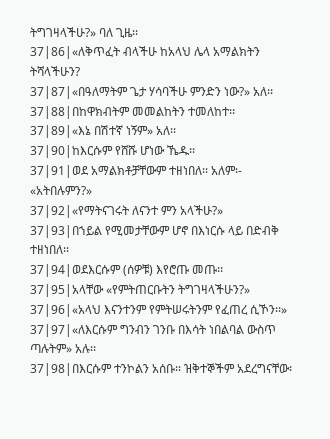ትግገዛላችሁ?» ባለ ጊዜ፡፡
37|86|«ለቅጥፈት ብላችሁ ከአላህ ሌላ አማልክትን ትሻላችሁን?
37|87|«በዓለማትም ጌታ ሃሳባችሁ ምንድን ነው?» አለ፡፡
37|88|በከዋክብትም መመልከትን ተመለከተ፡፡
37|89|«እኔ በሽተኛ ነኝም» አለ፡፡
37|90|ከእርሱም የሸሹ ሆነው ኼዱ፡፡
37|91|ወደ አማልክቶቻቸውም ተዘነበለ፡፡ አለም፡- «አትበሉምን?»
37|92|«የማትናገሩት ለናንተ ምን አላችሁ?»
37|93|በኀይል የሚመታቸውም ሆኖ በእነርሱ ላይ በድብቅ ተዘነበለ፡፡
37|94|ወደእርሱም (ሰዎቹ) እየሮጡ መጡ፡፡
37|95|አላቸው «የምትጠርቡትን ትግገዛላችሁን?»
37|96|«አላህ እናንተንም የምትሠሩትንም የፈጠረ ሲኾን፡፡»
37|97|«ለእርሱም ግንብን ገንቡ በእሳት ነበልባል ውስጥ ጣሉትም» አሉ፡፡
37|98|በእርሱም ተንኮልን አሰቡ፡፡ ዝቅተኞችም አደረግናቸው፡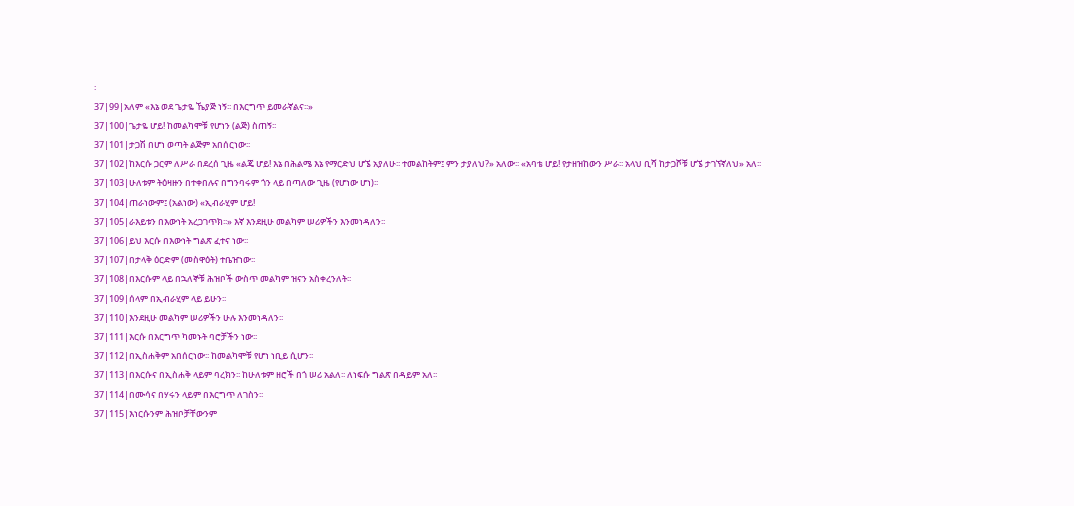፡
37|99|አለም «እኔ ወደ ጌታዬ ኼያጅ ነኝ፡፡ በእርግጥ ይመራኛልና፡፡»
37|100|ጌታዬ ሆይ! ከመልካሞቹ የሆነን (ልጅ) ስጠኝ፡፡
37|101|ታጋሽ በሆነ ወጣት ልጅም አበሰርነው፡፡
37|102|ከእርሱ ጋርም ለሥራ በደረሰ ጊዜ «ልጄ ሆይ! እኔ በሕልሜ እኔ የማርድህ ሆኜ አያለሁ፡፡ ተመልከትም፤ ምን ታያለህ?» አለው፡፡ «አባቴ ሆይ! የታዘዝከውን ሥራ፡፡ አላህ ቢሻ ከታጋሾቹ ሆኜ ታገኘኛለህ» አለ፡፡
37|103|ሁለቱም ትዕዛዙን በተቀበሉና በግንባሩም ጎን ላይ በጣለው ጊዜ (የሆነው ሆነ)፡፡
37|104|ጠራነውም፤ (አልነው) «ኢብራሂም ሆይ!
37|105|ራእይቱን በእውነት አረጋገጥክ፡፡» እኛ እንደዚሁ መልካም ሠሪዎችን እንመነዳለን፡፡
37|106|ይህ እርሱ በእውነት ግልጽ ፈተና ነው፡፡
37|107|በታላቅ ዕርድም (መስዋዕት) ተቤዠነው፡፡
37|108|በእርሱም ላይ በኋለኞቹ ሕዝቦች ውስጥ መልካም ዝናን አስቀረንለት፡፡
37|109|ሰላም በኢብራሂም ላይ ይሁን፡፡
37|110|እንደዚሁ መልካም ሠሪዎችን ሁሉ እንመነዳለን፡፡
37|111|እርሱ በእርግጥ ካመኑት ባሮቻችን ነው፡፡
37|112|በኢስሐቅም አበሰርነው፡፡ ከመልካሞቹ የሆነ ነቢይ ሲሆን፡፡
37|113|በእርሱና በኢስሐቅ ላይም ባረክን፡፡ ከሁለቱም ዘሮች በጎ ሠሪ አልለ፡፡ ለነፍሱ ግልጽ በዳይም አለ፡፡
37|114|በሙሳና በሃሩን ላይም በእርግጥ ለገስን፡፡
37|115|እነርሱንም ሕዝቦቻቸውንም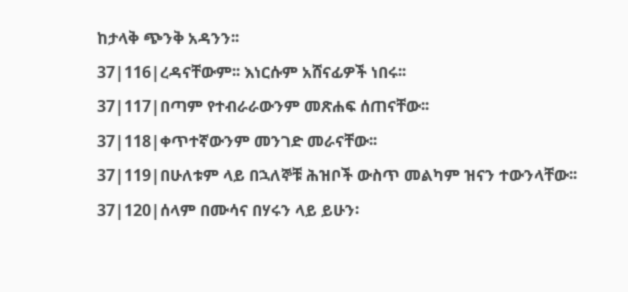ከታላቅ ጭንቅ አዳንን፡፡
37|116|ረዳናቸውም፡፡ እነርሱም አሸናፊዎች ነበሩ፡፡
37|117|በጣም የተብራራውንም መጽሐፍ ሰጠናቸው፡፡
37|118|ቀጥተኛውንም መንገድ መራናቸው፡፡
37|119|በሁለቱም ላይ በኋለኞቹ ሕዝቦች ውስጥ መልካም ዝናን ተውንላቸው፡፡
37|120|ሰላም በሙሳና በሃሩን ላይ ይሁን፡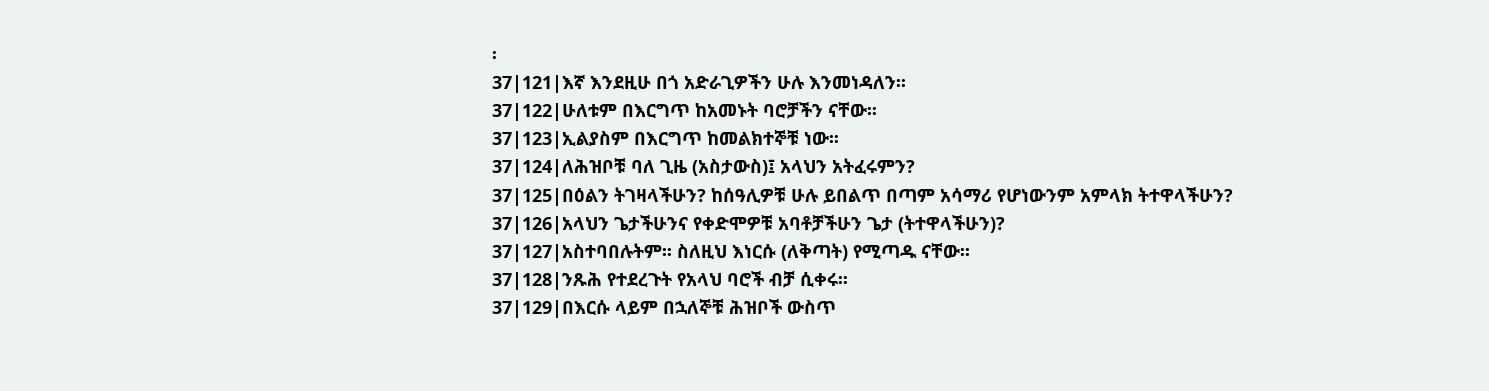፡
37|121|እኛ እንደዚሁ በጎ አድራጊዎችን ሁሉ እንመነዳለን፡፡
37|122|ሁለቱም በእርግጥ ከአመኑት ባሮቻችን ናቸው፡፡
37|123|ኢልያስም በእርግጥ ከመልክተኞቹ ነው፡፡
37|124|ለሕዝቦቹ ባለ ጊዜ (አስታውስ)፤ አላህን አትፈሩምን?
37|125|በዕልን ትገዛላችሁን? ከሰዓሊዎቹ ሁሉ ይበልጥ በጣም አሳማሪ የሆነውንም አምላክ ትተዋላችሁን?
37|126|አላህን ጌታችሁንና የቀድሞዎቹ አባቶቻችሁን ጌታ (ትተዋላችሁን)?
37|127|አስተባበሉትም፡፡ ስለዚህ እነርሱ (ለቅጣት) የሚጣዱ ናቸው፡፡
37|128|ንጹሕ የተደረጉት የአላህ ባሮች ብቻ ሲቀሩ፡፡
37|129|በእርሱ ላይም በኋለኞቹ ሕዝቦች ውስጥ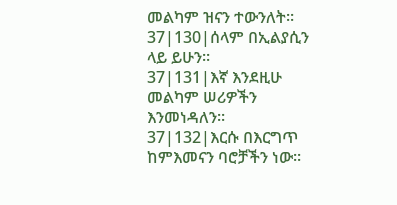መልካም ዝናን ተውንለት፡፡
37|130|ሰላም በኢልያሲን ላይ ይሁን፡፡
37|131|እኛ እንደዚሁ መልካም ሠሪዎችን እንመነዳለን፡፡
37|132|እርሱ በእርግጥ ከምእመናን ባሮቻችን ነው፡፡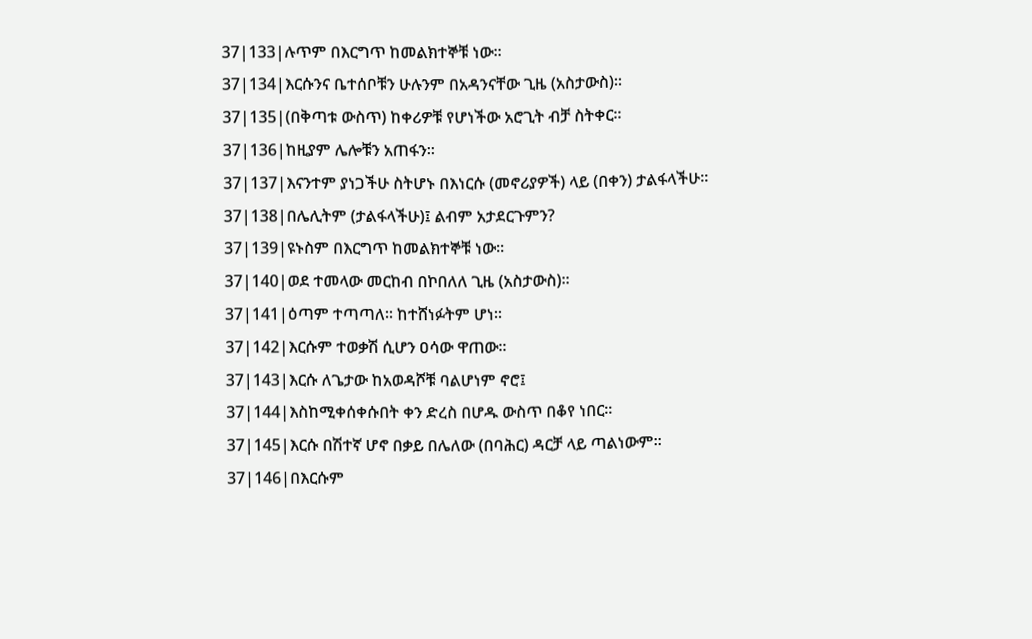37|133|ሉጥም በእርግጥ ከመልክተኞቹ ነው፡፡
37|134|እርሱንና ቤተሰቦቹን ሁሉንም በአዳንናቸው ጊዜ (አስታውስ)፡፡
37|135|(በቅጣቱ ውስጥ) ከቀሪዎቹ የሆነችው አሮጊት ብቻ ስትቀር፡፡
37|136|ከዚያም ሌሎቹን አጠፋን፡፡
37|137|እናንተም ያነጋችሁ ስትሆኑ በእነርሱ (መኖሪያዎች) ላይ (በቀን) ታልፋላችሁ፡፡
37|138|በሌሊትም (ታልፋላችሁ)፤ ልብም አታደርጉምን?
37|139|ዩኑስም በእርግጥ ከመልክተኞቹ ነው፡፡
37|140|ወደ ተመላው መርከብ በኮበለለ ጊዜ (አስታውስ)፡፡
37|141|ዕጣም ተጣጣለ፡፡ ከተሸነፉትም ሆነ፡፡
37|142|እርሱም ተወቃሽ ሲሆን ዐሳው ዋጠው፡፡
37|143|እርሱ ለጌታው ከአወዳሾቹ ባልሆነም ኖሮ፤
37|144|እስከሚቀሰቀሱበት ቀን ድረስ በሆዱ ውስጥ በቆየ ነበር፡፡
37|145|እርሱ በሽተኛ ሆኖ በቃይ በሌለው (በባሕር) ዳርቻ ላይ ጣልነውም፡፡
37|146|በእርሱም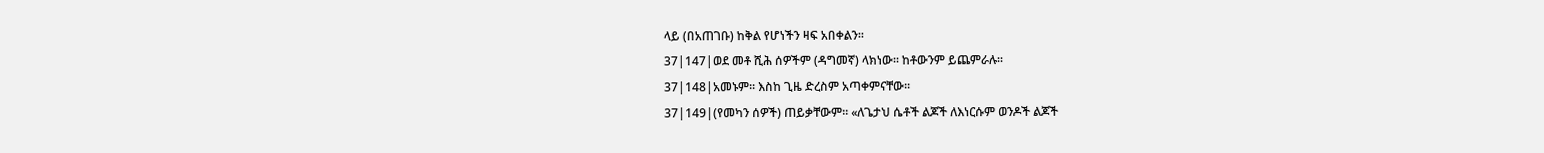ላይ (በአጠገቡ) ከቅል የሆነችን ዛፍ አበቀልን፡፡
37|147|ወደ መቶ ሺሕ ሰዎችም (ዳግመኛ) ላክነው፡፡ ከቶውንም ይጨምራሉ፡፡
37|148|አመኑም፡፡ እስከ ጊዜ ድረስም አጣቀምናቸው፡፡
37|149|(የመካን ሰዎች) ጠይቃቸውም፡፡ «ለጌታህ ሴቶች ልጆች ለእነርሱም ወንዶች ልጆች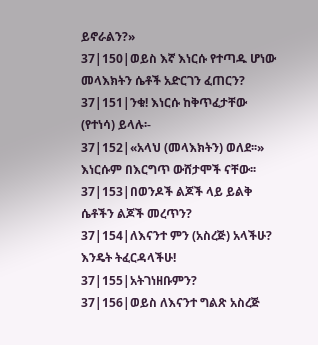ይኖራልን?»
37|150|ወይስ እኛ እነርሱ የተጣዱ ሆነው መላእክትን ሴቶች አድርገን ፈጠርን?
37|151|ንቁ! እነርሱ ከቅጥፈታቸው (የተነሳ) ይላሉ፡-
37|152|«አላህ (መላእክትን) ወለደ፡፡» እነርሱም በእርግጥ ውሸታሞች ናቸው፡፡
37|153|በወንዶች ልጆች ላይ ይልቅ ሴቶችን ልጆች መረጥን?
37|154|ለእናንተ ምን (አስረጅ) አላችሁ? እንዴት ትፈርዳላችሁ!
37|155|አትገነዘቡምን?
37|156|ወይስ ለእናንተ ግልጽ አስረጅ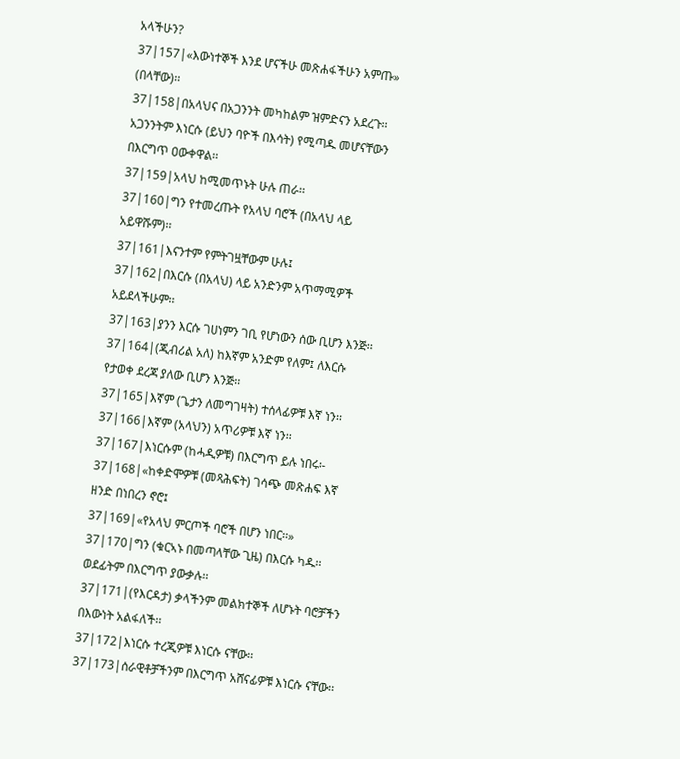አላችሁን?
37|157|«እውነተኞች እንደ ሆናችሁ መጽሐፋችሁን አምጡ» (በላቸው)፡፡
37|158|በአላህና በአጋንንት መካከልም ዝምድናን አደረጉ፡፡ አጋንንትም እነርሱ (ይህን ባዮች በእሳት) የሚጣዱ መሆናቸውን በእርግጥ ዐውቀዋል፡፡
37|159|አላህ ከሚመጥኑት ሁሉ ጠራ፡፡
37|160|ግን የተመረጡት የአላህ ባሮች (በአላህ ላይ አይዋሹም)፡፡
37|161|እናንተም የምትገዟቸውም ሁሉ፤
37|162|በእርሱ (በአላህ) ላይ አንድንም አጥማሚዎች አይደላችሁም፡፡
37|163|ያንን እርሱ ገሀነምን ገቢ የሆነውን ሰው ቢሆን እንጅ፡፡
37|164|(ጂብሪል አለ) ከእኛም አንድም የለም፤ ለእርሱ የታወቀ ደረጃ ያለው ቢሆን እንጅ፡፡
37|165|እኛም (ጌታን ለመግገዛት) ተሰላፊዎቹ እኛ ነን፡፡
37|166|እኛም (አላህን) አጥሪዎቹ እኛ ነን፡፡
37|167|እነርሱም (ከሓዲዎቹ) በእርግጥ ይሉ ነበሩ፡-
37|168|«ከቀድሞዎቹ (መጻሕፍት) ገሳጭ መጽሐፍ እኛ ዘንድ በነበረን ኖሮ፤
37|169|«የአላህ ምርጦች ባሮች በሆን ነበር፡፡»
37|170|ግን (ቁርኣኑ በመጣላቸው ጊዜ) በእርሱ ካዱ፡፡ ወደፊትም በእርግጥ ያውቃሉ፡፡
37|171|(የእርዳታ) ቃላችንም መልክተኞች ለሆኑት ባሮቻችን በእውነት አልፋለች፡፡
37|172|እነርሱ ተረጂዎቹ እነርሱ ናቸው፡፡
37|173|ሰራዊቶቻችንም በእርግጥ አሸናፊዎቹ እነርሱ ናቸው፡፡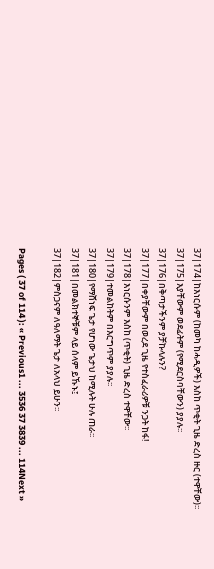37|174|ከእነርሱም (ከመካ ከሓዲዎች) እስከ ጥቂት ጊዜ ድረስ ዙር (ተዋቸው)፡፡
37|175|እያቸውም ወደፊትም (የሚደርስባቸውን) ያያሉ፡፡
37|176|በቅጣታችንም ያቻኩላሉን?
37|177|በቀያቸውም በወረደ ጊዜ የተስፈራሪዎቹ ንጋት ከፋ!
37|178|እነርሱንም እስከ (ጥቂት) ጊዜ ድረስ ተዋቸው፡፡
37|179|ተመልከትም በእርግጥም ያያሉ፡፡
37|180|የማሸነፍ ጌታ የሆነው ጌታህ ከሚሉት ሁሉ ጠራ፡፡
37|181|በመልክተኞቹም ላይ ሰላም ይኹኑ፤
37|182|ምስጋናም ለዓለማት ጌታ ለአላህ ይሁን፡፡

Pages ( 37 of 114 ): « Previous1 ... 3536 37 3839 ... 114Next »